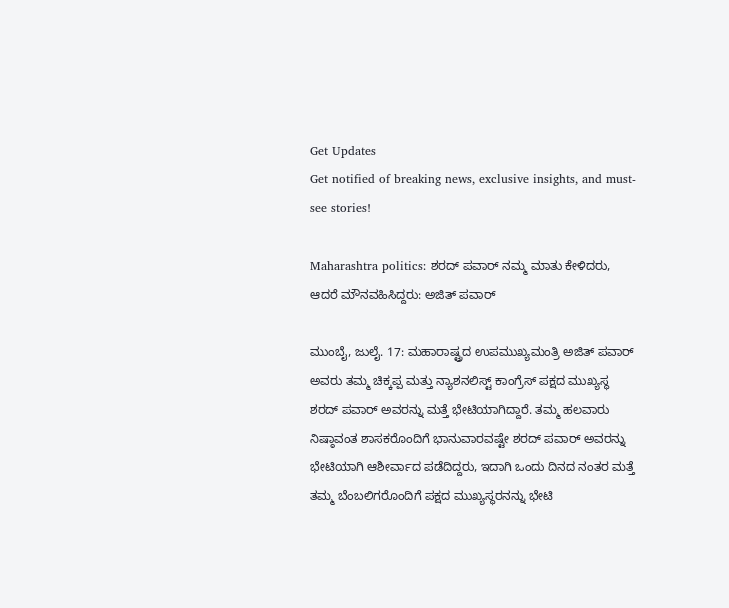Get Updates
Get notified of breaking news, exclusive insights, and must-see stories!

Maharashtra politics: ಶರದ್ ಪವಾರ್ ನಮ್ಮ ಮಾತು ಕೇಳಿದರು, ಆದರೆ ಮೌನವಹಿಸಿದ್ದರು: ಅಜಿತ್ ಪವಾರ್

ಮುಂಬೈ, ಜುಲೈ. 17: ಮಹಾರಾಷ್ಟ್ರದ ಉಪಮುಖ್ಯಮಂತ್ರಿ ಅಜಿತ್ ಪವಾರ್ ಅವರು ತಮ್ಮ ಚಿಕ್ಕಪ್ಪ ಮತ್ತು ನ್ಯಾಶನಲಿಸ್ಟ್ ಕಾಂಗ್ರೆಸ್ ಪಕ್ಷದ ಮುಖ್ಯಸ್ಥ ಶರದ್ ಪವಾರ್ ಅವರನ್ನು ಮತ್ತೆ ಭೇಟಿಯಾಗಿದ್ದಾರೆ. ತಮ್ಮ ಹಲವಾರು ನಿಷ್ಠಾವಂತ ಶಾಸಕರೊಂದಿಗೆ ಭಾನುವಾರವಷ್ಟೇ ಶರದ್ ಪವಾರ್ ಅವರನ್ನು ಭೇಟಿಯಾಗಿ ಆಶೀರ್ವಾದ ಪಡೆದಿದ್ದರು, ಇದಾಗಿ ಒಂದು ದಿನದ ನಂತರ ಮತ್ತೆ ತಮ್ಮ ಬೆಂಬಲಿಗರೊಂದಿಗೆ ಪಕ್ಷದ ಮುಖ್ಯಸ್ಥರನನ್ನು ಭೇಟಿ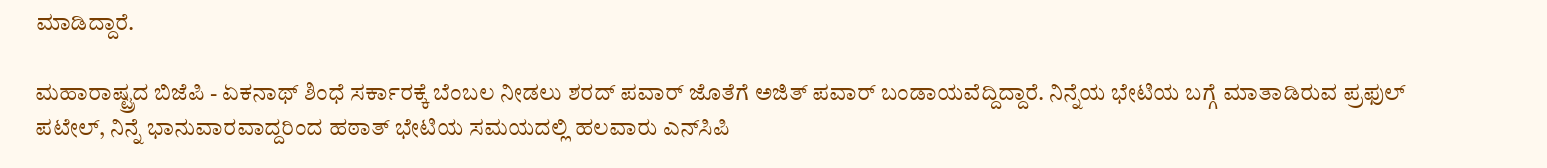ಮಾಡಿದ್ದಾರೆ.

ಮಹಾರಾಷ್ಟ್ರದ ಬಿಜೆಪಿ - ಏಕನಾಥ್ ಶಿಂಧೆ ಸರ್ಕಾರಕ್ಕೆ ಬೆಂಬಲ ನೀಡಲು ಶರದ್ ಪವಾರ್ ಜೊತೆಗೆ ಅಜಿತ್ ಪವಾರ್ ಬಂಡಾಯವೆದ್ದಿದ್ದಾರೆ. ನಿನ್ನೆಯ ಭೇಟಿಯ ಬಗ್ಗೆ ಮಾತಾಡಿರುವ ಪ್ರಫುಲ್ ಪಟೇಲ್, ನಿನ್ನೆ ಭಾನುವಾರವಾದ್ದರಿಂದ ಹಠಾತ್ ಭೇಟಿಯ ಸಮಯದಲ್ಲಿ ಹಲವಾರು ಎನ್‌ಸಿಪಿ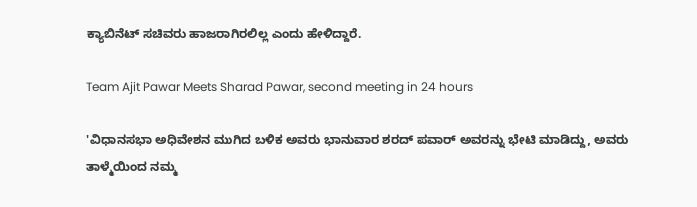ಕ್ಯಾಬಿನೆಟ್ ಸಚಿವರು ಹಾಜರಾಗಿರಲಿಲ್ಲ ಎಂದು ಹೇಳಿದ್ದಾರೆ.

Team Ajit Pawar Meets Sharad Pawar, second meeting in 24 hours

'ವಿಧಾನಸಭಾ ಅಧಿವೇಶನ ಮುಗಿದ ಬಳಿಕ ಅವರು ಭಾನುವಾರ ಶರದ್ ಪವಾರ್ ಅವರನ್ನು ಭೇಟಿ ಮಾಡಿದ್ದು, ಅವರು ತಾಳ್ಮೆಯಿಂದ ನಮ್ಮ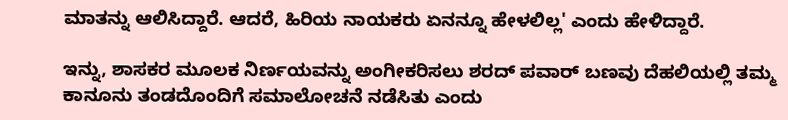ಮಾತನ್ನು ಆಲಿಸಿದ್ದಾರೆ. ಆದರೆ, ಹಿರಿಯ ನಾಯಕರು ಏನನ್ನೂ ಹೇಳಲಿಲ್ಲ' ಎಂದು ಹೇಳಿದ್ದಾರೆ.

ಇನ್ನು, ಶಾಸಕರ ಮೂಲಕ ನಿರ್ಣಯವನ್ನು ಅಂಗೀಕರಿಸಲು ಶರದ್ ಪವಾರ್ ಬಣವು ದೆಹಲಿಯಲ್ಲಿ ತಮ್ಮ ಕಾನೂನು ತಂಡದೊಂದಿಗೆ ಸಮಾಲೋಚನೆ ನಡೆಸಿತು ಎಂದು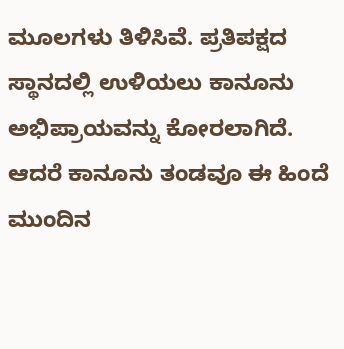ಮೂಲಗಳು ತಿಳಿಸಿವೆ. ಪ್ರತಿಪಕ್ಷದ ಸ್ಥಾನದಲ್ಲಿ ಉಳಿಯಲು ಕಾನೂನು ಅಭಿಪ್ರಾಯವನ್ನು ಕೋರಲಾಗಿದೆ. ಆದರೆ ಕಾನೂನು ತಂಡವೂ ಈ ಹಿಂದೆ ಮುಂದಿನ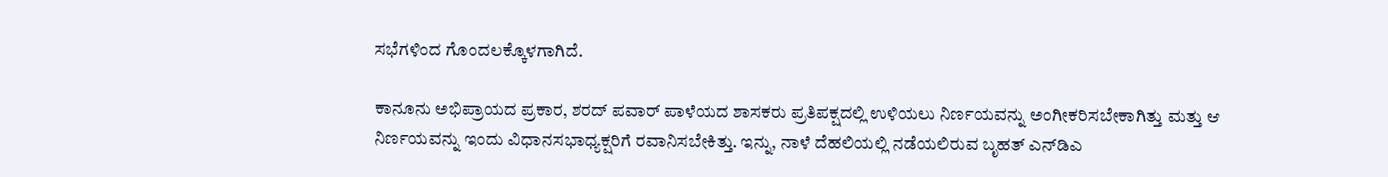ಸಭೆಗಳಿಂದ ಗೊಂದಲಕ್ಕೊಳಗಾಗಿದೆ.

ಕಾನೂನು ಅಭಿಪ್ರಾಯದ ಪ್ರಕಾರ, ಶರದ್ ಪವಾರ್ ಪಾಳೆಯದ ಶಾಸಕರು ಪ್ರತಿಪಕ್ಷದಲ್ಲಿ ಉಳಿಯಲು ನಿರ್ಣಯವನ್ನು ಅಂಗೀಕರಿಸಬೇಕಾಗಿತ್ತು ಮತ್ತು ಆ ನಿರ್ಣಯವನ್ನು ಇಂದು ವಿಧಾನಸಭಾಧ್ಯಕ್ಷರಿಗೆ ರವಾನಿಸಬೇಕಿತ್ತು. ಇನ್ನು, ನಾಳೆ ದೆಹಲಿಯಲ್ಲಿ ನಡೆಯಲಿರುವ ಬೃಹತ್ ಎನ್‌ಡಿಎ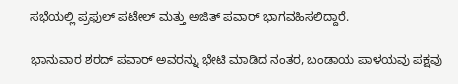ಸಭೆಯಲ್ಲಿ ಪ್ರಫುಲ್ ಪಟೇಲ್ ಮತ್ತು ಅಜಿತ್ ಪವಾರ್ ಭಾಗವಹಿಸಲಿದ್ದಾರೆ.

ಭಾನುವಾರ ಶರದ್ ಪವಾರ್ ಅವರನ್ನು ಭೇಟಿ ಮಾಡಿದ ನಂತರ, ಬಂಡಾಯ ಪಾಳಯವು ಪಕ್ಷವು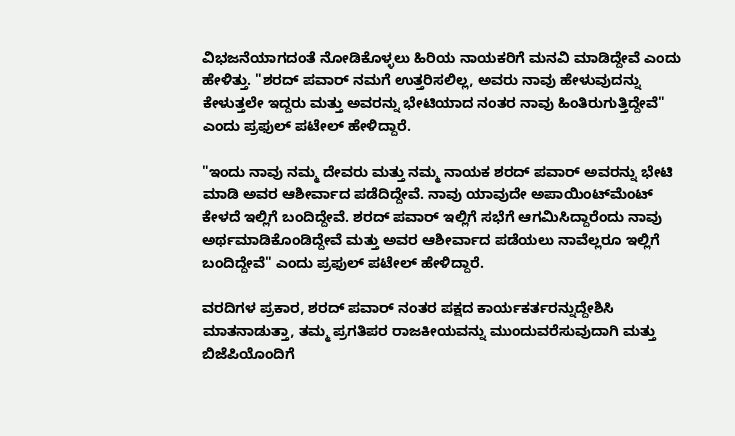ವಿಭಜನೆಯಾಗದಂತೆ ನೋಡಿಕೊಳ್ಳಲು ಹಿರಿಯ ನಾಯಕರಿಗೆ ಮನವಿ ಮಾಡಿದ್ದೇವೆ ಎಂದು ಹೇಳಿತ್ತು. "ಶರದ್ ಪವಾರ್ ನಮಗೆ ಉತ್ತರಿಸಲಿಲ್ಲ, ಅವರು ನಾವು ಹೇಳುವುದನ್ನು ಕೇಳುತ್ತಲೇ ಇದ್ದರು ಮತ್ತು ಅವರನ್ನು ಭೇಟಿಯಾದ ನಂತರ ನಾವು ಹಿಂತಿರುಗುತ್ತಿದ್ದೇವೆ" ಎಂದು ಪ್ರಫುಲ್ ಪಟೇಲ್ ಹೇಳಿದ್ದಾರೆ.

"ಇಂದು ನಾವು ನಮ್ಮ ದೇವರು ಮತ್ತು ನಮ್ಮ ನಾಯಕ ಶರದ್ ಪವಾರ್ ಅವರನ್ನು ಭೇಟಿ ಮಾಡಿ ಅವರ ಆಶೀರ್ವಾದ ಪಡೆದಿದ್ದೇವೆ. ನಾವು ಯಾವುದೇ ಅಪಾಯಿಂಟ್‌ಮೆಂಟ್ ಕೇಳದೆ ಇಲ್ಲಿಗೆ ಬಂದಿದ್ದೇವೆ. ಶರದ್ ಪವಾರ್ ಇಲ್ಲಿಗೆ ಸಭೆಗೆ ಆಗಮಿಸಿದ್ದಾರೆಂದು ನಾವು ಅರ್ಥಮಾಡಿಕೊಂಡಿದ್ದೇವೆ ಮತ್ತು ಅವರ ಆಶೀರ್ವಾದ ಪಡೆಯಲು ನಾವೆಲ್ಲರೂ ಇಲ್ಲಿಗೆ ಬಂದಿದ್ದೇವೆ" ಎಂದು ಪ್ರಫುಲ್ ಪಟೇಲ್ ಹೇಳಿದ್ದಾರೆ.

ವರದಿಗಳ ಪ್ರಕಾರ, ಶರದ್ ಪವಾರ್ ನಂತರ ಪಕ್ಷದ ಕಾರ್ಯಕರ್ತರನ್ನುದ್ದೇಶಿಸಿ ಮಾತನಾಡುತ್ತಾ, ತಮ್ಮ ಪ್ರಗತಿಪರ ರಾಜಕೀಯವನ್ನು ಮುಂದುವರೆಸುವುದಾಗಿ ಮತ್ತು ಬಿಜೆಪಿಯೊಂದಿಗೆ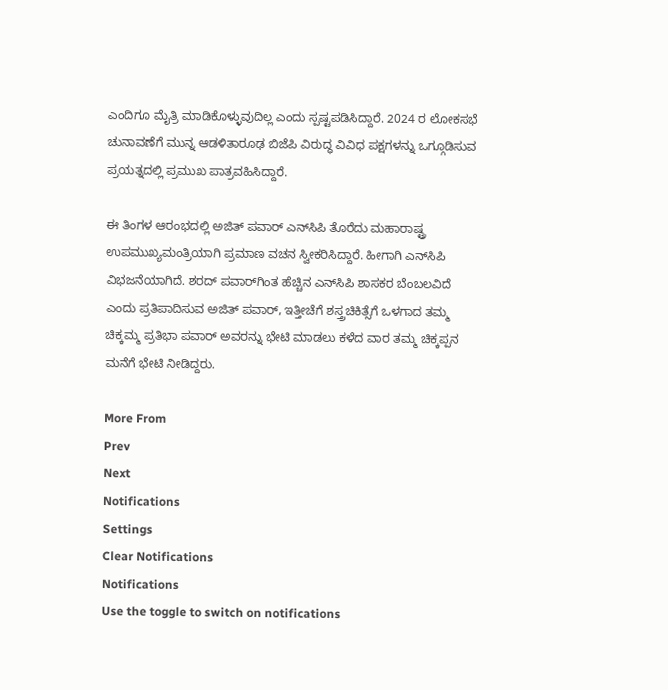ಎಂದಿಗೂ ಮೈತ್ರಿ ಮಾಡಿಕೊಳ್ಳುವುದಿಲ್ಲ ಎಂದು ಸ್ಪಷ್ಟಪಡಿಸಿದ್ದಾರೆ. 2024 ರ ಲೋಕಸಭೆ ಚುನಾವಣೆಗೆ ಮುನ್ನ ಆಡಳಿತಾರೂಢ ಬಿಜೆಪಿ ವಿರುದ್ಧ ವಿವಿಧ ಪಕ್ಷಗಳನ್ನು ಒಗ್ಗೂಡಿಸುವ ಪ್ರಯತ್ನದಲ್ಲಿ ಪ್ರಮುಖ ಪಾತ್ರವಹಿಸಿದ್ದಾರೆ.

ಈ ತಿಂಗಳ ಆರಂಭದಲ್ಲಿ ಅಜಿತ್ ಪವಾರ್ ಎನ್‌ಸಿಪಿ ತೊರೆದು ಮಹಾರಾಷ್ಟ್ರ ಉಪಮುಖ್ಯಮಂತ್ರಿಯಾಗಿ ಪ್ರಮಾಣ ವಚನ ಸ್ವೀಕರಿಸಿದ್ದಾರೆ. ಹೀಗಾಗಿ ಎನ್‌ಸಿಪಿ ವಿಭಜನೆಯಾಗಿದೆ. ಶರದ್ ಪವಾರ್‌ಗಿಂತ ಹೆಚ್ಚಿನ ಎನ್‌ಸಿಪಿ ಶಾಸಕರ ಬೆಂಬಲವಿದೆ ಎಂದು ಪ್ರತಿಪಾದಿಸುವ ಅಜಿತ್ ಪವಾರ್, ಇತ್ತೀಚೆಗೆ ಶಸ್ತ್ರಚಿಕಿತ್ಸೆಗೆ ಒಳಗಾದ ತಮ್ಮ ಚಿಕ್ಕಮ್ಮ ಪ್ರತಿಭಾ ಪವಾರ್ ಅವರನ್ನು ಭೇಟಿ ಮಾಡಲು ಕಳೆದ ವಾರ ತಮ್ಮ ಚಿಕ್ಕಪ್ಪನ ಮನೆಗೆ ಭೇಟಿ ನೀಡಿದ್ದರು.

More From
Prev
Next
Notifications
Settings
Clear Notifications
Notifications
Use the toggle to switch on notifications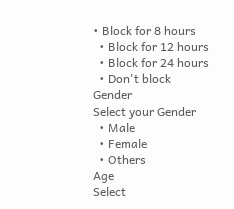• Block for 8 hours
  • Block for 12 hours
  • Block for 24 hours
  • Don't block
Gender
Select your Gender
  • Male
  • Female
  • Others
Age
Select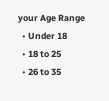your Age Range
  • Under 18
  • 18 to 25
  • 26 to 35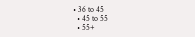• 36 to 45
  • 45 to 55
  • 55+